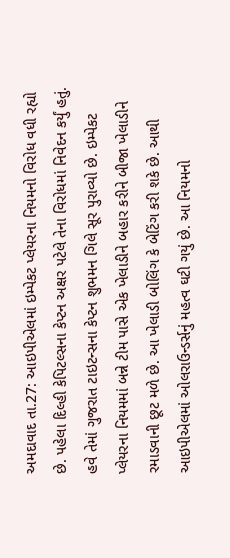અમદાવાદ તા.27: આઇપીએલમાં ઇમ્પેકટ પ્લેયરના નિયમનો વિરોધ વધી રહ્યો છે. પહેલા દિલ્હી કેપિટલ્સના કેપ્ટન અક્ષર પટેલે તેના વિરોધમાં નિવેદન કર્યું હતું. હવે તેમાં ગુજરાત ટાઇટન્સના કેપ્ટન શુભમન ગિલે સૂર પુરાવ્યો છે. ઇમ્પેકટ પ્લેયરના નિયમમાં બન્ને ટીમ પાસે એક ખેલાડીને બહાર કરીને બીજા ખેલાડીને રમાડવાની છૂટ મળે છે. આ ખેલાડી બોલિંગ કે બેટિંગ કરી શકે છે. આથી આઇપીએલમાં ઓલરાઉન્ડર્સનું મહત્વ ઘટી ગયું છે. આ નિયમનો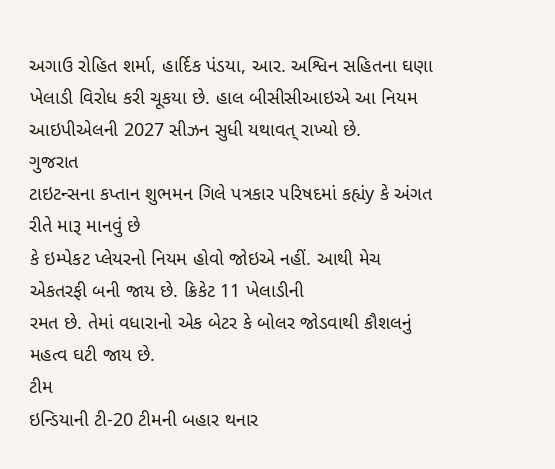અગાઉ રોહિત શર્મા, હાર્દિક પંડયા, આર. અશ્વિન સહિતના ઘણા ખેલાડી વિરોધ કરી ચૂકયા છે. હાલ બીસીસીઆઇએ આ નિયમ આઇપીએલની 2027 સીઝન સુધી યથાવત્ રાખ્યો છે.
ગુજરાત
ટાઇટન્સના કપ્તાન શુભમન ગિલે પત્રકાર પરિષદમાં કહ્યંy કે અંગત રીતે મારૂ માનવું છે
કે ઇમ્પેકટ પ્લેયરનો નિયમ હોવો જોઇએ નહીં. આથી મેચ એકતરફી બની જાય છે. ક્રિકેટ 11 ખેલાડીની
રમત છે. તેમાં વધારાનો એક બેટર કે બોલર જોડવાથી કૌશલનું મહત્વ ઘટી જાય છે.
ટીમ
ઇન્ડિયાની ટી-20 ટીમની બહાર થનાર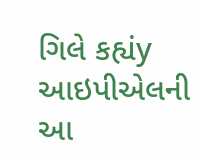ગિલે કહ્યંy આઇપીએલની આ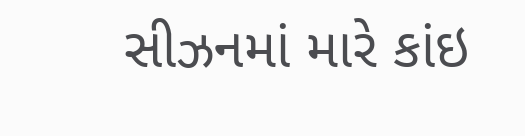સીઝનમાં મારે કાંઇ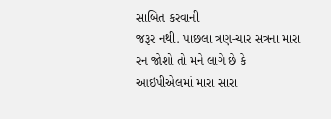સાબિત કરવાની
જરૂર નથી. પાછલા ત્રણ-ચાર સત્રના મારા રન જોશો તો મને લાગે છે કે આઇપીએલમાં મારા સારા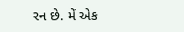રન છે. મેં એક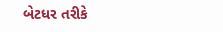બેટધર તરીકે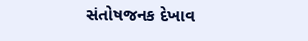સંતોષજનક દેખાવ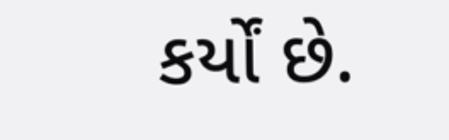કર્યોં છે.